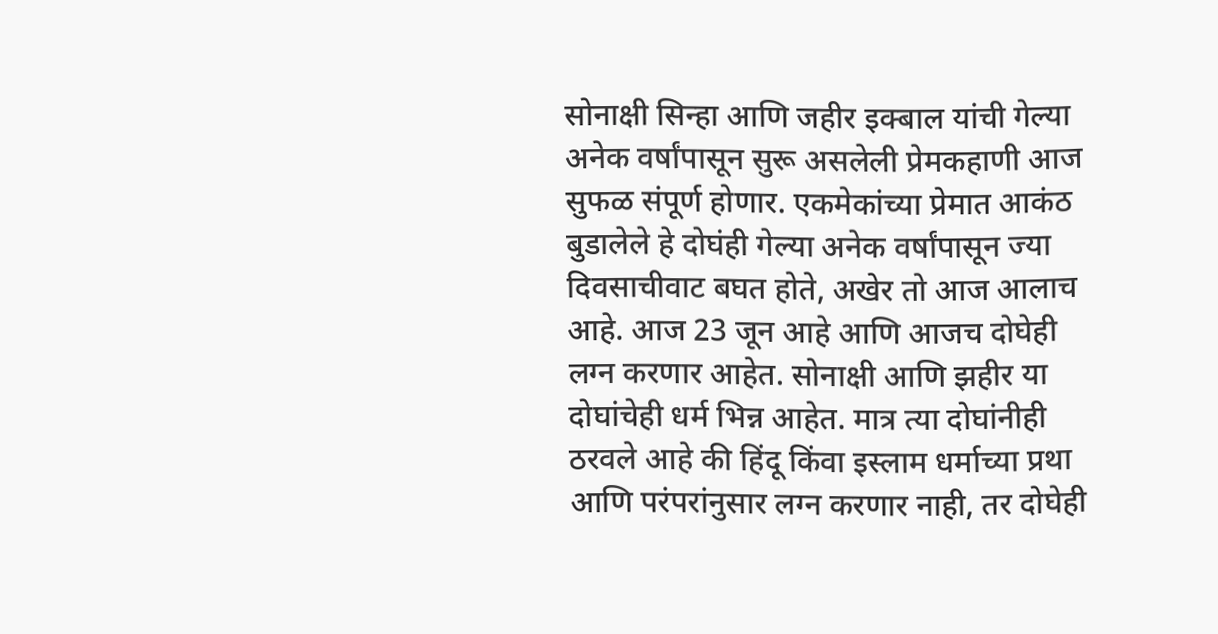सोनाक्षी सिन्हा आणि जहीर इक्बाल यांची गेल्या अनेक वर्षांपासून सुरू असलेली प्रेमकहाणी आज सुफळ संपूर्ण होणार. एकमेकांच्या प्रेमात आकंठ बुडालेले हे दोघंही गेल्या अनेक वर्षांपासून ज्या दिवसाचीवाट बघत होते, अखेर तो आज आलाच आहे. आज 23 जून आहे आणि आजच दोघेही लग्न करणार आहेत. सोनाक्षी आणि झहीर या दोघांचेही धर्म भिन्न आहेत. मात्र त्या दोघांनीही ठरवले आहे की हिंदू किंवा इस्लाम धर्माच्या प्रथा आणि परंपरांनुसार लग्न करणार नाही, तर दोघेही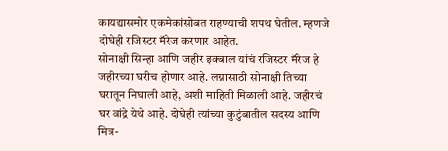कायद्यासमोर एकमेकांसोबत राहण्याची शपथ घेतील. म्हणजे दोघेही रजिस्टर मॅरेज करणार आहेत.
सोनाक्षी सिन्हा आणि जहीर इक्बाल यांचं रजिस्टर मॅरेज हे जहीरच्या घरीच होणार आहे. लग्नासाठी सोनाक्षी तिच्या घरातून निघाली आहे, अशी माहिती मिळाली आहे. जहीरचं घर वांद्रे येथे आहे. दोघेही त्यांच्या कुटुंबातील सदस्य आणि मित्र-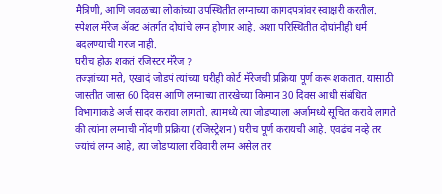मैत्रिणी, आणि जवळच्या लोकांच्या उपस्थितीत लग्नाच्या कागदपत्रांवर स्वाक्षरी करतील. स्पेशल मॅरेज ॲक्ट अंतर्गत दोघांचे लग्न होणार आहे. अशा परिस्थितीत दोघांनीही धर्म बदलण्याची गरज नाही.
घरीच होऊ शकतं रजिस्टर मॅरेज ?
तज्ज्ञांच्या मते, एखादं जोडपं त्यांच्या घरीही कोर्ट मॅरेजची प्रक्रिया पूर्ण करू शकतात. यासाठी जास्तीत जास्त 60 दिवस आणि लग्नाच्या तारखेच्या किमान 30 दिवस आधी संबंधित विभागाकडे अर्ज सादर करावा लागतो. त्यामध्ये त्या जोडप्याला अर्जामध्ये सूचित करावे लागते की त्यांना लग्नाची नोंदणी प्रक्रिया (रजिस्ट्रेशन) घरीच पूर्ण करायची आहे. एवढंच नव्हे तर ज्यांचं लग्न आहे, त्या जोडप्याला रविवारी लग्न असेल तर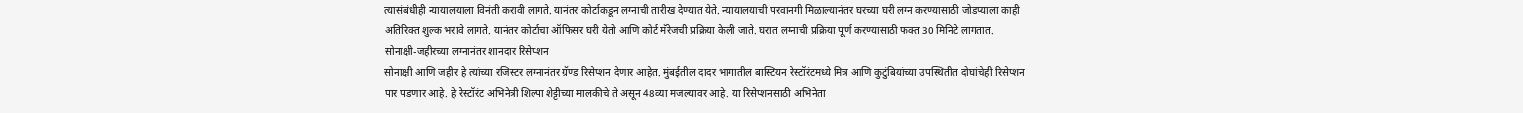त्यासंबंधीही न्यायालयाला विनंती करावी लागते. यानंतर कोर्टाकडून लग्नाची तारीख देण्यात येते. न्यायालयाची परवानगी मिळाल्यानंतर घरच्या घरी लग्न करण्यासाठी जोडप्याला काही अतिरिक्त शुल्क भरावे लागते. यानंतर कोर्टाचा ऑफिसर घरी येतो आणि कोर्ट मॅरेजची प्रक्रिया केली जाते. घरात लग्नाची प्रक्रिया पूर्ण करण्यासाठी फक्त 30 मिनिटे लागतात.
सोनाक्षी-जहीरच्या लग्नानंतर शानदार रिसेप्शन
सोनाक्षी आणि जहीर हे त्यांच्या रजिस्टर लग्नानंतर ग्रॅण्ड रिसेप्शन देणार आहेत. मुंबईतील दादर भागातील बास्टियन रेस्टॉरंटमध्ये मित्र आणि कुटुंबियांच्या उपस्थितीत दोघांचेही रिसेप्शन पार पडणार आहे. हे रेस्टॉरंट अभिनेत्री शिल्पा शेट्टीच्या मालकीचे ते असून 48व्या मजल्यावर आहे. या रिसेप्शनसाठी अभिनेता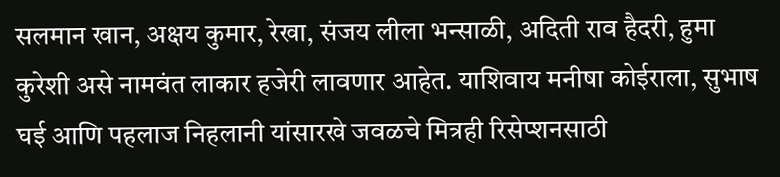सलमान खान, अक्षय कुमार, रेखा, संजय लीला भन्साळी, अदिती राव हैदरी, हुमा कुरेशी असे नामवंत लाकार हजेरी लावणार आहेत. याशिवाय मनीषा कोईराला, सुभाष घई आणि पहलाज निहलानी यांसारखे जवळचे मित्रही रिसेप्शनसाठी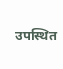उपस्थित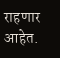राहणार आहेत.